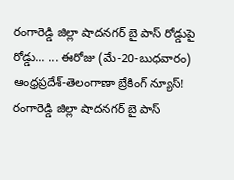రంగారెడ్డి జిల్లా షాదనగర్ బై పాస్ రోడ్డుపై రోడ్డు... ... ఈరోజు (మే-20-బుధవారం) ఆంధ్రప్రదేశ్-తెలంగాణా బ్రేకింగ్ న్యూస్!
రంగారెడ్డి జిల్లా షాదనగర్ బై పాస్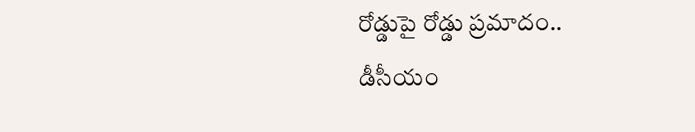రోడ్డుపై రోడ్డు ప్రమాదం..
డీసీయం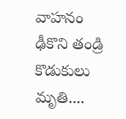వాహనం ఢీకొని తండ్రి కొడుకులు మృతి....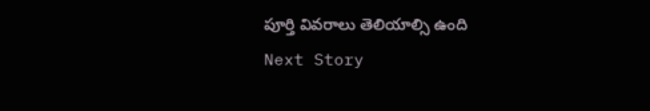పూర్తి వివరాలు తెలియాల్సి ఉంది
Next Story